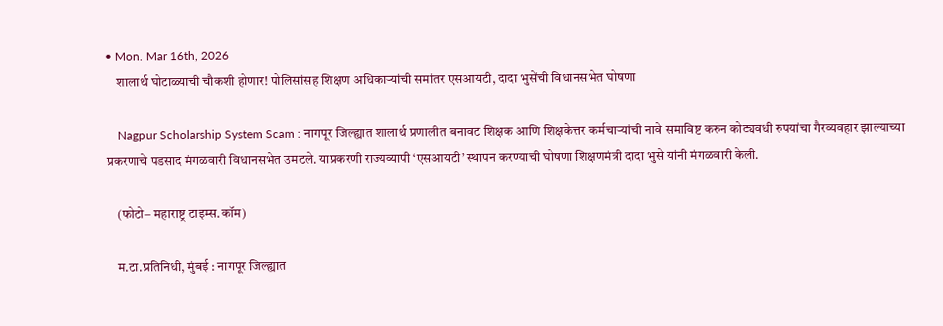• Mon. Mar 16th, 2026
    शालार्थ घोटाळ्याची चौकशी होणार! पोलिसांसह शिक्षण अधिकाऱ्यांची समांतर एसआयटी, दादा भुसेंची विधानसभेत घोषणा

    Nagpur Scholarship System Scam : नागपूर जिल्ह्यात शालार्थ प्रणालीत बनावट शिक्षक आणि शिक्षकेत्तर कर्मचाऱ्यांची नावे समाविष्ट करुन कोट्यवधी रुपयांचा गैरव्यवहार झाल्याच्या प्रकरणाचे पडसाद मंगळवारी विधानसभेत उमटले. याप्रकरणी राज्यव्यापी ‘एसआयटी’ स्थापन करण्याची घोषणा शिक्षणमंत्री दादा भुसे यांनी मंगळवारी केली.

    (फोटो– महाराष्ट्र टाइम्स.कॉम)

    म.टा.प्रतिनिधी, मुंबई : नागपूर जिल्ह्यात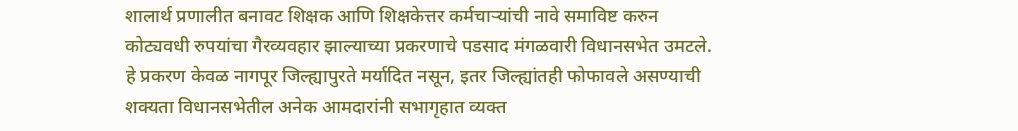शालार्थ प्रणालीत बनावट शिक्षक आणि शिक्षकेत्तर कर्मचाऱ्यांची नावे समाविष्ट करुन कोट्यवधी रुपयांचा गैरव्यवहार झाल्याच्या प्रकरणाचे पडसाद मंगळवारी विधानसभेत उमटले. हे प्रकरण केवळ नागपूर जिल्ह्यापुरते मर्यादित नसून, इतर जिल्ह्यांतही फोफावले असण्याची शक्यता विधानसभेतील अनेक आमदारांनी सभागृहात व्यक्त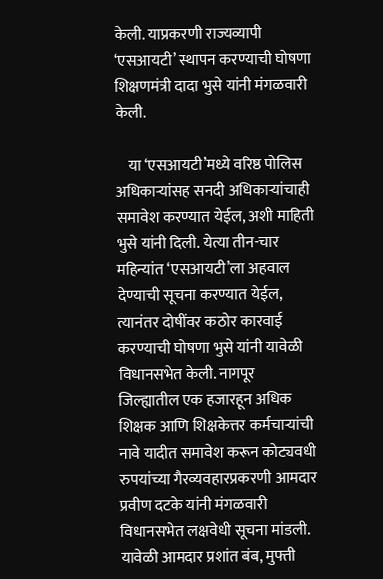केली. याप्रकरणी राज्यव्यापी ‘एसआयटी’ स्थापन करण्याची घोषणा शिक्षणमंत्री दादा भुसे यांनी मंगळवारी केली.

    या ‘एसआयटी’मध्ये वरिष्ठ पोलिस अधिकाऱ्यांसह सनदी अधिकाऱ्यांचाही समावेश करण्यात येईल, अशी माहिती भुसे यांनी दिली. येत्या तीन-चार महिन्यांत ‘एसआयटी’ला अहवाल देण्याची सूचना करण्यात येईल, त्यानंतर दोषींवर कठोर कारवाई करण्याची घोषणा भुसे यांनी यावेळी विधानसभेत केली. नागपूर जिल्ह्यातील एक हजारहून अधिक शिक्षक आणि शिक्षकेत्तर कर्मचाऱ्यांची नावे यादीत समावेश करून कोट्यवधी रुपयांच्या गैरव्यवहारप्रकरणी आमदार प्रवीण दटके यांनी मंगळवारी विधानसभेत लक्षवेधी सूचना मांडली. यावेळी आमदार प्रशांत बंब, मुफ्ती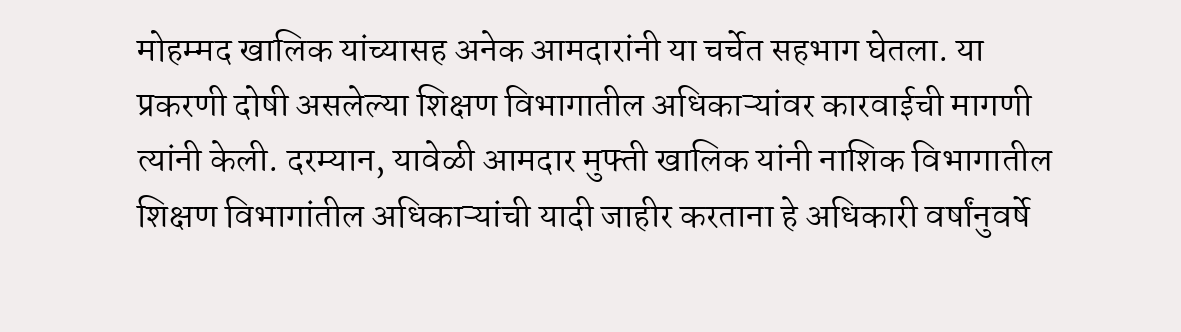मोहम्मद खालिक यांच्यासह अनेक आमदारांनी या चर्चेत सहभाग घेतला. या प्रकरणी दोषी असलेल्या शिक्षण विभागातील अधिकाऱ्यांवर कारवाईची मागणी त्यांनी केली. दरम्यान, यावेळी आमदार मुफ्ती खालिक यांनी नाशिक विभागातील शिक्षण विभागांतील अधिकाऱ्यांची यादी जाहीर करताना हे अधिकारी वर्षांनुवर्षे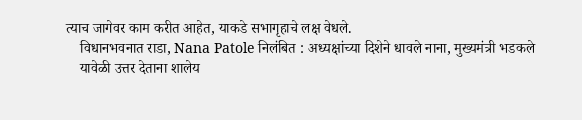त्याच जागेवर काम करीत आहेत, याकडे सभागृहाचे लक्ष वेधले.
    विधानभवनात राडा, Nana Patole निलंबित : अध्यक्षांच्या दिशेने धावले नाना, मुख्यमंत्री भडकले
    यावेळी उत्तर देताना शालेय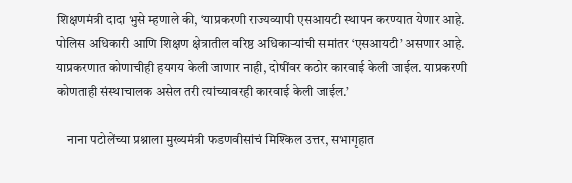शिक्षणमंत्री दादा भुसे म्हणाले की, ‘याप्रकरणी राज्यव्यापी एसआयटी स्थापन करण्यात येणार आहे. पोलिस अधिकारी आणि शिक्षण क्षेत्रातील वरिष्ठ अधिकाऱ्यांची समांतर ‘एसआयटी’ असणार आहे. याप्रकरणात कोणाचीही हयगय केली जाणार नाही, दोषींवर कठोर कारवाई केली जाईल. याप्रकरणी कोणताही संस्थाचालक असेल तरी त्यांच्यावरही कारवाई केली जाईल.’

    नाना पटोलेंच्या प्रश्नाला मुख्यमंत्री फडणवीसांचं मिश्किल उत्तर, सभागृहात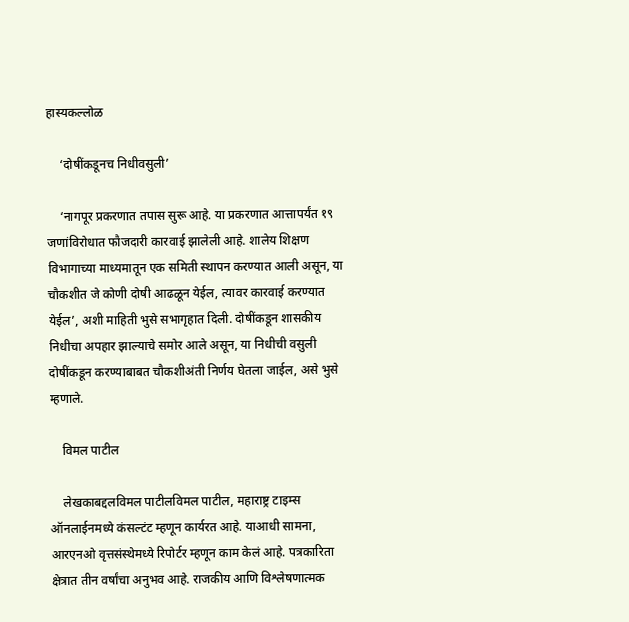हास्यकल्लोळ

    ‘दोषींकडूनच निधीवसुली’

    ‘नागपूर प्रकरणात तपास सुरू आहे. या प्रकरणात आत्तापर्यंत १९ जणांविरोधात फौजदारी कारवाई झालेली आहे. शालेय शिक्षण विभागाच्या माध्यमातून एक समिती स्थापन करण्यात आली असून, या चौकशीत जे कोणी दोषी आढळून येईल, त्यावर कारवाई करण्यात येईल’, अशी माहिती भुसे सभागृहात दिली. दोषींकडून शासकीय निधीचा अपहार झाल्याचे समोर आले असून, या निधीची वसुली दोषींकडून करण्याबाबत चौकशीअंती निर्णय घेतला जाईल, असे भुसे म्हणाले.

    विमल पाटील

    लेखकाबद्दलविमल पाटीलविमल पाटील, महाराष्ट्र टाइम्स ऑनलाईनमध्ये कंसल्टंट म्हणून कार्यरत आहे. याआधी सामना, आरएनओ वृत्तसंस्थेमध्ये रिपोर्टर म्हणून काम केलं आहे. पत्रकारिता क्षेत्रात तीन वर्षांचा अनुभव आहे. राजकीय आणि विश्लेषणात्मक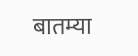बातम्या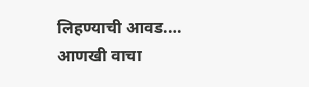लिहण्याची आवड.… आणखी वाचा